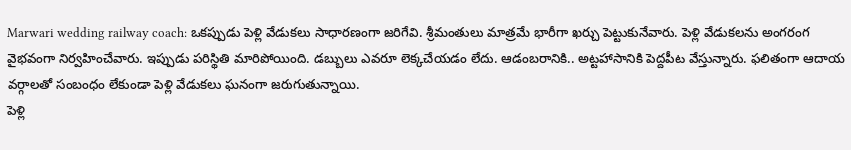Marwari wedding railway coach: ఒకప్పుడు పెళ్లి వేడుకలు సాధారణంగా జరిగేవి. శ్రీమంతులు మాత్రమే భారీగా ఖర్చు పెట్టుకునేవారు. పెళ్లి వేడుకలను అంగరంగ వైభవంగా నిర్వహించేవారు. ఇప్పుడు పరిస్థితి మారిపోయింది. డబ్బులు ఎవరూ లెక్కచేయడం లేదు. ఆడంబరానికి.. అట్టహాసానికి పెద్దపీట వేస్తున్నారు. ఫలితంగా ఆదాయ వర్గాలతో సంబంధం లేకుండా పెళ్లి వేడుకలు ఘనంగా జరుగుతున్నాయి.
పెళ్లి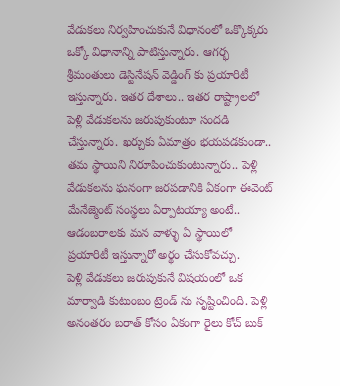వేడుకలు నిర్వహించుకునే విధానంలో ఒక్కొక్కరు ఒక్కో విధానాన్ని పాటిస్తున్నారు. ఆగర్భ శ్రీమంతులు డెస్టినేషన్ వెడ్డింగ్ కు ప్రయారిటీ ఇస్తున్నారు. ఇతర దేశాలు.. ఇతర రాష్ట్రాలలో పెళ్లి వేడుకలను జరుపుకుంటూ సందడి చేస్తున్నారు. ఖర్చుకు ఏమాత్రం భయపడకుండా.. తమ స్థాయిని నిరూపించుకుంటున్నారు.. పెళ్లి వేడుకలను ఘనంగా జరపడానికి ఏకంగా ఈవెంట్ మేనేజ్మెంట్ సంస్థలు ఏర్పాటయ్యా అంటే.. ఆడంబరాలకు మన వాళ్ళు ఏ స్థాయిలో ప్రయారిటీ ఇస్తున్నారో అర్థం చేసుకోవచ్చు.
పెళ్లి వేడుకలు జరుపుకునే విషయంలో ఒక మార్వాడి కుటుంబం ట్రెండ్ ను సృష్టించింది. పెళ్లి అనంతరం బరాత్ కోసం ఏకంగా రైలు కోచ్ బుక్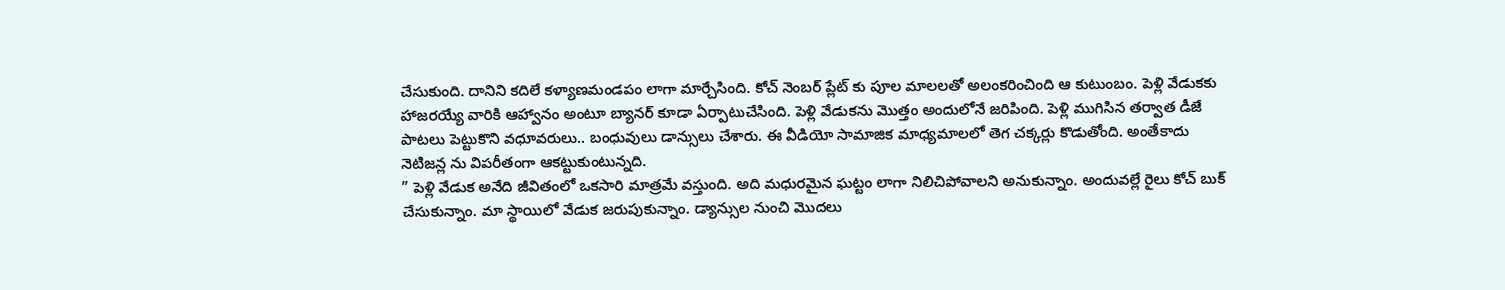చేసుకుంది. దానిని కదిలే కళ్యాణమండపం లాగా మార్చేసింది. కోచ్ నెంబర్ ప్లేట్ కు పూల మాలలతో అలంకరించింది ఆ కుటుంబం. పెళ్లి వేడుకకు హాజరయ్యే వారికి ఆహ్వానం అంటూ బ్యానర్ కూడా ఏర్పాటుచేసింది. పెళ్లి వేడుకను మొత్తం అందులోనే జరిపింది. పెళ్లి ముగిసిన తర్వాత డీజే పాటలు పెట్టుకొని వధూవరులు.. బంధువులు డాన్సులు చేశారు. ఈ వీడియో సామాజిక మాధ్యమాలలో తెగ చక్కర్లు కొడుతోంది. అంతేకాదు నెటిజన్ల ను విపరీతంగా ఆకట్టుకుంటున్నది.
” పెళ్లి వేడుక అనేది జీవితంలో ఒకసారి మాత్రమే వస్తుంది. అది మధురమైన ఘట్టం లాగా నిలిచిపోవాలని అనుకున్నాం. అందువల్లే రైలు కోచ్ బుక్ చేసుకున్నాం. మా స్థాయిలో వేడుక జరుపుకున్నాం. డ్యాన్సుల నుంచి మొదలు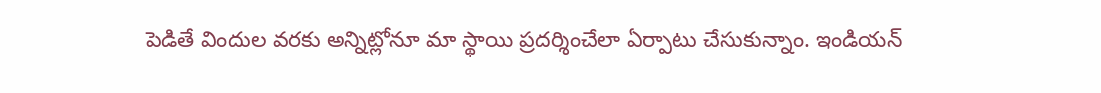పెడితే విందుల వరకు అన్నిట్లోనూ మా స్థాయి ప్రదర్శించేలా ఏర్పాటు చేసుకున్నాం. ఇండియన్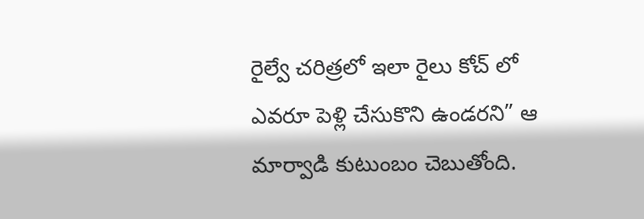రైల్వే చరిత్రలో ఇలా రైలు కోచ్ లో ఎవరూ పెళ్లి చేసుకొని ఉండరని” ఆ మార్వాడి కుటుంబం చెబుతోంది.